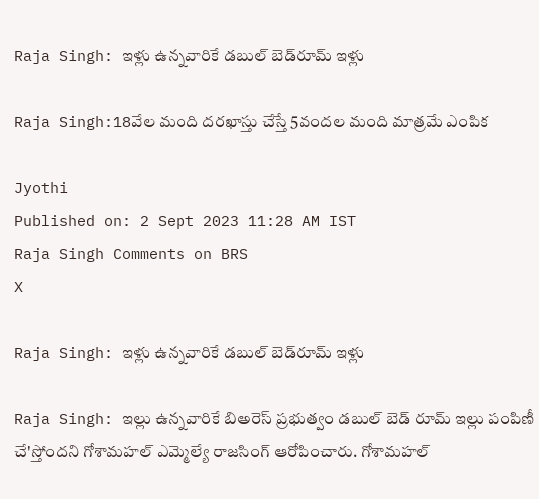Raja Singh: ఇళ్లు ఉన్నవారికే డబుల్ బెడ్‌రూమ్ ఇళ్లు

Raja Singh:18వేల మంది దరఖాస్తు చేస్తే 5వందల మంది మాత్రమే ఎంపిక

Jyothi
Published on: 2 Sept 2023 11:28 AM IST
Raja Singh Comments on BRS
X

Raja Singh: ఇళ్లు ఉన్నవారికే డబుల్ బెడ్‌రూమ్ ఇళ్లు

Raja Singh: ఇల్లు ఉన్నవారికే బిఅరెస్ ప్రభుత్వం డబుల్ బెడ్ రూమ్ ఇల్లు పంపిణీ చే'స్తోందని గోశామహల్ ఎమ్మెల్యే రాజసింగ్ ఆరోపించారు. గోశామహల్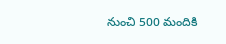నుంచి 500 మందికి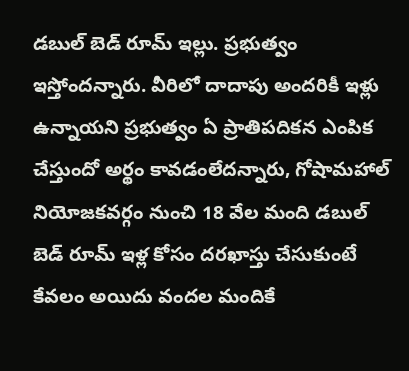డబుల్ బెడ్ రూమ్ ఇల్లు. ప్రభుత్వం ఇస్తోందన్నారు. వీరిలో దాదాపు అందరికీ ఇళ్లు ఉన్నాయని ప్రభుత్వం ఏ ప్రాతిపదికన ఎంపిక చేస్తుందో అర్థం కావడంలేదన్నారు, గోషామహాల్ నియోజకవర్గం నుంచి 18 వేల మంది డబుల్ బెడ్ రూమ్ ఇళ్ల కోసం దరఖాస్తు చేసుకుంటే కేవలం అయిదు వందల మందికే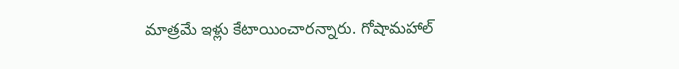మాత్రమే ఇళ్లు కేటాయించారన్నారు. గోషామహాల్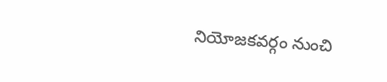నియోజకవర్గం నుంచి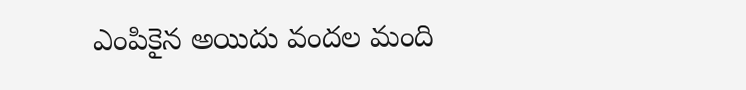ఎంపికైన అయిదు వందల మంది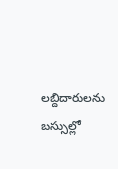లబ్దిదారులను బస్సుల్లో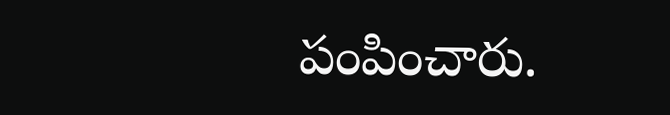పంపించారు.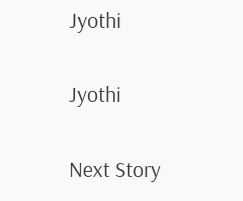Jyothi

Jyothi

Next Story